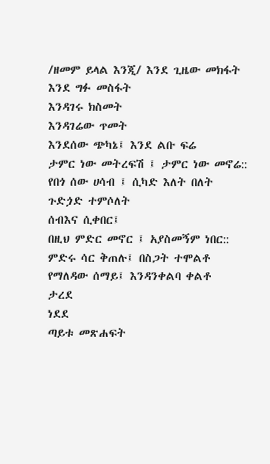/ዘመም ይላል እንጂ/ እንደ ጊዜው መክፋት
እንደ ግፉ መስፋት
እንዳገሩ ክስመት
እንዳገሬው ጥመት
እንደሰው ጭካኔ፤ እንደ ልቡ ፍሬ
ታምር ነው መትረፍሽ ፤ ታምር ነው መኖሬ::
የበጎ ሰው ሀሳብ ፤ ሲካድ እለት በለት
ጉድጏድ ተምሶለት
ሰብእና ሲቀበር፤
በዚህ ምድር መኖር ፤ አያስመኝም ነበር::
ምድሩ ሳር ቅጠሉ፤ በስጋት ተሞልቶ
የማለዳው ሰማይ፤ እንዳንቀልባ ቀልቶ
ታረደ
ነደደ
ጣይቱ መጽሐፍት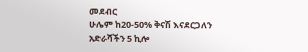መደብር
ሁሌም ከ20-50% ቅናሽ እናደርጋለን
አድራሻችን 5 ኪሎ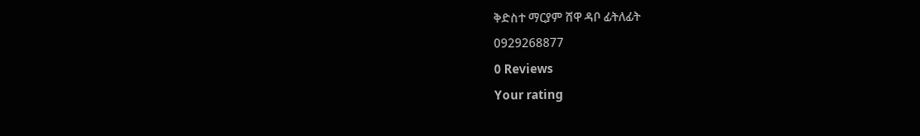ቅድስተ ማርያም ሸዋ ዳቦ ፊትለፊት
0929268877
0 Reviews
Your rating